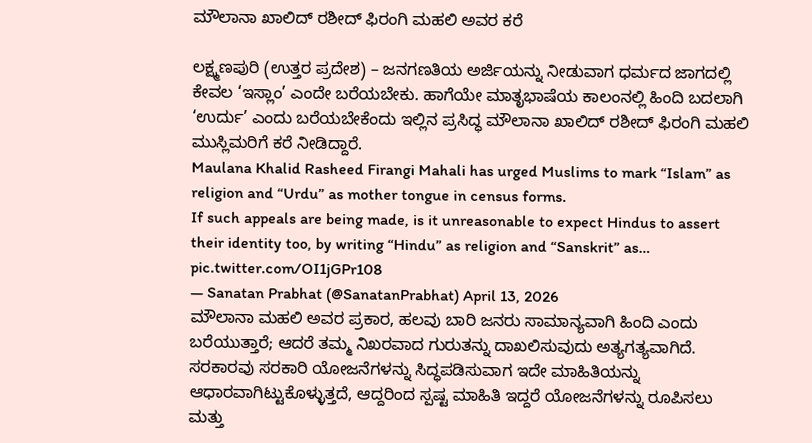ಮೌಲಾನಾ ಖಾಲಿದ್ ರಶೀದ್ ಫಿರಂಗಿ ಮಹಲಿ ಅವರ ಕರೆ

ಲಕ್ಷ್ಮಣಪುರಿ (ಉತ್ತರ ಪ್ರದೇಶ) – ಜನಗಣತಿಯ ಅರ್ಜಿಯನ್ನು ನೀಡುವಾಗ ಧರ್ಮದ ಜಾಗದಲ್ಲಿ ಕೇವಲ ‘ಇಸ್ಲಾಂ’ ಎಂದೇ ಬರೆಯಬೇಕು. ಹಾಗೆಯೇ ಮಾತೃಭಾಷೆಯ ಕಾಲಂನಲ್ಲಿ ಹಿಂದಿ ಬದಲಾಗಿ ‘ಉರ್ದು’ ಎಂದು ಬರೆಯಬೇಕೆಂದು ಇಲ್ಲಿನ ಪ್ರಸಿದ್ಧ ಮೌಲಾನಾ ಖಾಲಿದ್ ರಶೀದ್ ಫಿರಂಗಿ ಮಹಲಿ ಮುಸ್ಲಿಮರಿಗೆ ಕರೆ ನೀಡಿದ್ದಾರೆ.
Maulana Khalid Rasheed Firangi Mahali has urged Muslims to mark “Islam” as religion and “Urdu” as mother tongue in census forms.
If such appeals are being made, is it unreasonable to expect Hindus to assert their identity too, by writing “Hindu” as religion and “Sanskrit” as… pic.twitter.com/OI1jGPr108
— Sanatan Prabhat (@SanatanPrabhat) April 13, 2026
ಮೌಲಾನಾ ಮಹಲಿ ಅವರ ಪ್ರಕಾರ, ಹಲವು ಬಾರಿ ಜನರು ಸಾಮಾನ್ಯವಾಗಿ ಹಿಂದಿ ಎಂದು ಬರೆಯುತ್ತಾರೆ; ಆದರೆ ತಮ್ಮ ನಿಖರವಾದ ಗುರುತನ್ನು ದಾಖಲಿಸುವುದು ಅತ್ಯಗತ್ಯವಾಗಿದೆ. ಸರಕಾರವು ಸರಕಾರಿ ಯೋಜನೆಗಳನ್ನು ಸಿದ್ಧಪಡಿಸುವಾಗ ಇದೇ ಮಾಹಿತಿಯನ್ನು ಆಧಾರವಾಗಿಟ್ಟುಕೊಳ್ಳುತ್ತದೆ, ಆದ್ದರಿಂದ ಸ್ಪಷ್ಟ ಮಾಹಿತಿ ಇದ್ದರೆ ಯೋಜನೆಗಳನ್ನು ರೂಪಿಸಲು ಮತ್ತು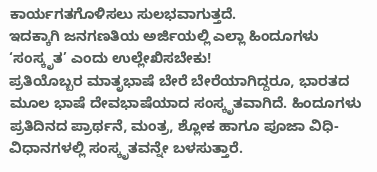ಕಾರ್ಯಗತಗೊಳಿಸಲು ಸುಲಭವಾಗುತ್ತದೆ.
ಇದಕ್ಕಾಗಿ ಜನಗಣತಿಯ ಅರ್ಜಿಯಲ್ಲಿ ಎಲ್ಲಾ ಹಿಂದೂಗಳು ‘ಸಂಸ್ಕೃತ’ ಎಂದು ಉಲ್ಲೇಖಿಸಬೇಕು!
ಪ್ರತಿಯೊಬ್ಬರ ಮಾತೃಭಾಷೆ ಬೇರೆ ಬೇರೆಯಾಗಿದ್ದರೂ, ಭಾರತದ ಮೂಲ ಭಾಷೆ ದೇವಭಾಷೆಯಾದ ಸಂಸ್ಕೃತವಾಗಿದೆ. ಹಿಂದೂಗಳು ಪ್ರತಿದಿನದ ಪ್ರಾರ್ಥನೆ, ಮಂತ್ರ, ಶ್ಲೋಕ ಹಾಗೂ ಪೂಜಾ ವಿಧಿ-ವಿಧಾನಗಳಲ್ಲಿ ಸಂಸ್ಕೃತವನ್ನೇ ಬಳಸುತ್ತಾರೆ.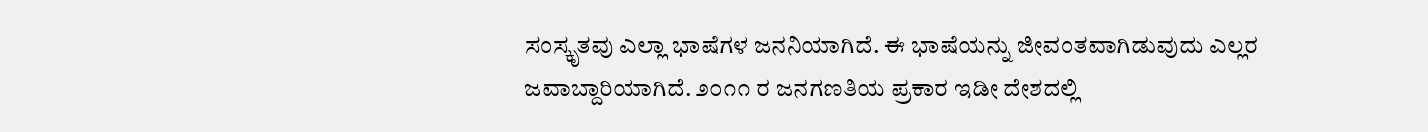ಸಂಸ್ಕೃತವು ಎಲ್ಲಾ ಭಾಷೆಗಳ ಜನನಿಯಾಗಿದೆ. ಈ ಭಾಷೆಯನ್ನು ಜೀವಂತವಾಗಿಡುವುದು ಎಲ್ಲರ ಜವಾಬ್ದಾರಿಯಾಗಿದೆ. ೨೦೧೧ ರ ಜನಗಣತಿಯ ಪ್ರಕಾರ ಇಡೀ ದೇಶದಲ್ಲಿ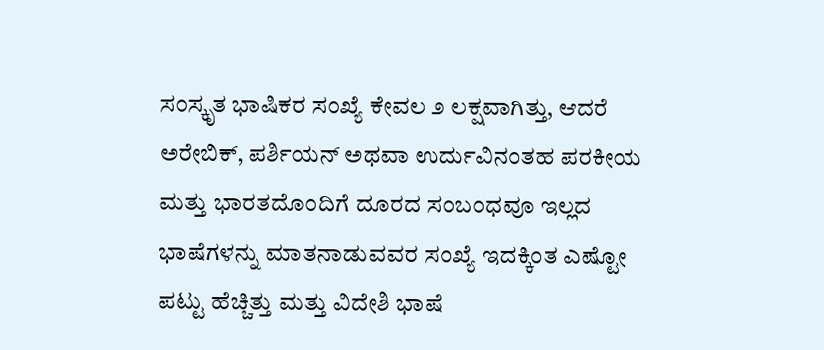ಸಂಸ್ಕೃತ ಭಾಷಿಕರ ಸಂಖ್ಯೆ ಕೇವಲ ೨ ಲಕ್ಷವಾಗಿತ್ತು, ಆದರೆ ಅರೇಬಿಕ್, ಪರ್ಶಿಯನ್ ಅಥವಾ ಉರ್ದುವಿನಂತಹ ಪರಕೀಯ ಮತ್ತು ಭಾರತದೊಂದಿಗೆ ದೂರದ ಸಂಬಂಧವೂ ಇಲ್ಲದ ಭಾಷೆಗಳನ್ನು ಮಾತನಾಡುವವರ ಸಂಖ್ಯೆ ಇದಕ್ಕಿಂತ ಎಷ್ಟೋ ಪಟ್ಟು ಹೆಚ್ಚಿತ್ತು ಮತ್ತು ವಿದೇಶಿ ಭಾಷೆ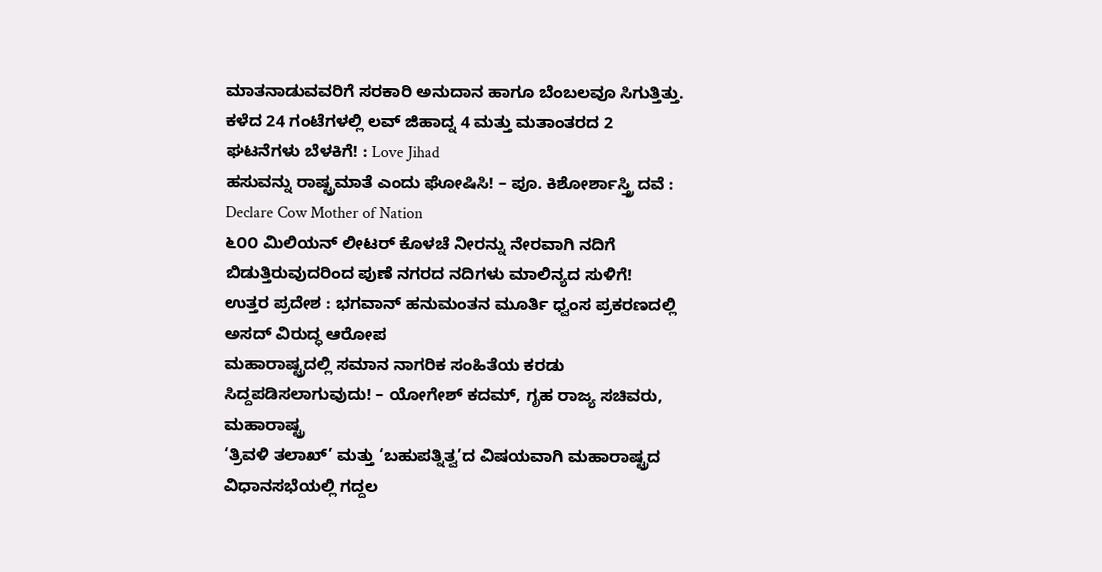ಮಾತನಾಡುವವರಿಗೆ ಸರಕಾರಿ ಅನುದಾನ ಹಾಗೂ ಬೆಂಬಲವೂ ಸಿಗುತ್ತಿತ್ತು.
ಕಳೆದ 24 ಗಂಟೆಗಳಲ್ಲಿ ಲವ್ ಜಿಹಾದ್ನ 4 ಮತ್ತು ಮತಾಂತರದ 2 ಘಟನೆಗಳು ಬೆಳಕಿಗೆ! : Love Jihad
ಹಸುವನ್ನು ರಾಷ್ಟ್ರಮಾತೆ ಎಂದು ಘೋಷಿಸಿ! – ಪೂ. ಕಿಶೋರ್ಶಾಸ್ತ್ರಿ ದವೆ : Declare Cow Mother of Nation
೬೦೦ ಮಿಲಿಯನ್ ಲೀಟರ್ ಕೊಳಚೆ ನೀರನ್ನು ನೇರವಾಗಿ ನದಿಗೆ ಬಿಡುತ್ತಿರುವುದರಿಂದ ಪುಣೆ ನಗರದ ನದಿಗಳು ಮಾಲಿನ್ಯದ ಸುಳಿಗೆ!
ಉತ್ತರ ಪ್ರದೇಶ : ಭಗವಾನ್ ಹನುಮಂತನ ಮೂರ್ತಿ ಧ್ವಂಸ ಪ್ರಕರಣದಲ್ಲಿ ಅಸದ್ ವಿರುದ್ಧ ಆರೋಪ
ಮಹಾರಾಷ್ಟ್ರದಲ್ಲಿ ಸಮಾನ ನಾಗರಿಕ ಸಂಹಿತೆಯ ಕರಡು ಸಿದ್ದಪಡಿಸಲಾಗುವುದು! – ಯೋಗೇಶ್ ಕದಮ್, ಗೃಹ ರಾಜ್ಯ ಸಚಿವರು, ಮಹಾರಾಷ್ಟ್ರ
‘ತ್ರಿವಳಿ ತಲಾಖ್’ ಮತ್ತು ‘ಬಹುಪತ್ನಿತ್ವ’ದ ವಿಷಯವಾಗಿ ಮಹಾರಾಷ್ಟ್ರದ ವಿಧಾನಸಭೆಯಲ್ಲಿ ಗದ್ದಲ